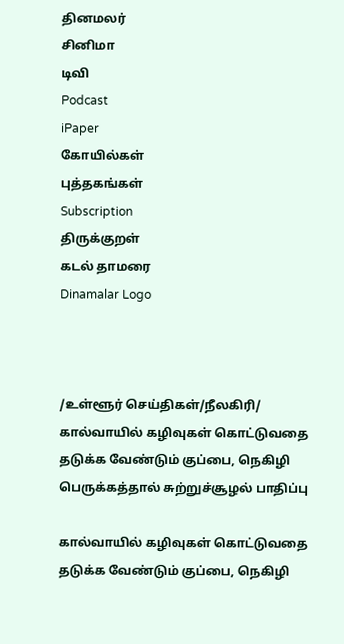தினமலர்
சினிமா
டிவி
Podcast
iPaper
கோயில்கள்
புத்தகங்கள்
Subscription
திருக்குறள்
கடல் தாமரை
Dinamalar Logo



/உள்ளூர் செய்திகள்/நீலகிரி/ கால்வாயில் கழிவுகள் கொட்டுவதை தடுக்க வேண்டும் குப்பை, நெகிழி பெருக்கத்தால் சுற்றுச்சூழல் பாதிப்பு

கால்வாயில் கழிவுகள் கொட்டுவதை தடுக்க வேண்டும் குப்பை, நெகிழி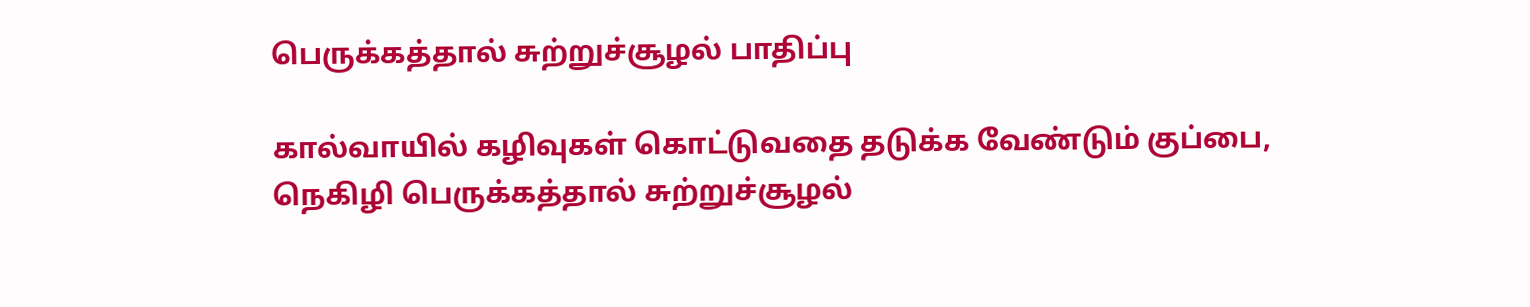பெருக்கத்தால் சுற்றுச்சூழல் பாதிப்பு

கால்வாயில் கழிவுகள் கொட்டுவதை தடுக்க வேண்டும் குப்பை, நெகிழி பெருக்கத்தால் சுற்றுச்சூழல்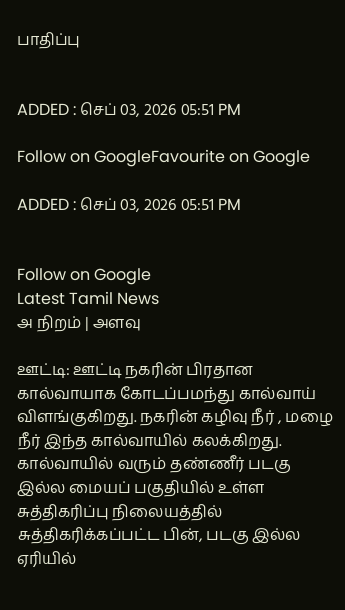பாதிப்பு


ADDED : செப் 03, 2026 05:51 PM

Follow on GoogleFavourite on Google

ADDED : செப் 03, 2026 05:51 PM


Follow on Google
Latest Tamil News
அ நிறம் | அளவு

ஊட்டி: ஊட்டி நகரின் பிரதான கால்வாயாக கோடப்பமந்து கால்வாய் விளங்குகிறது. நகரின் கழிவு நீர் , மழை நீர் இந்த கால்வாயில் கலக்கிறது. கால்வாயில் வரும் தண்ணீர் படகு இல்ல மையப் பகுதியில் உள்ள சுத்திகரிப்பு நிலையத்தில் சுத்திகரிக்கப்பட்ட பின், படகு இல்ல ஏரியில்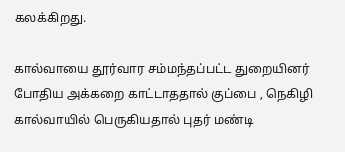கலக்கிறது.

கால்வாயை தூர்வார சம்மந்தப்பட்ட துறையினர் போதிய அக்கறை காட்டாததால் குப்பை , நெகிழி கால்வாயில் பெருகியதால் புதர் மண்டி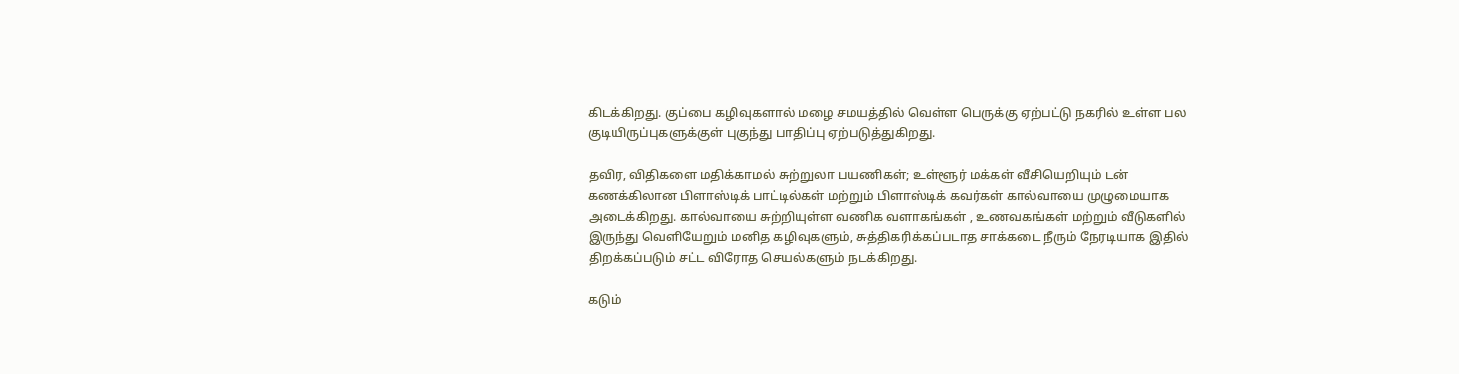கிடக்கிறது. குப்பை கழிவுகளால் மழை சமயத்தில் வெள்ள பெருக்கு ஏற்பட்டு நகரில் உள்ள பல குடியிருப்புகளுக்குள் புகுந்து பாதிப்பு ஏற்படுத்துகிறது.

தவிர, விதிகளை மதிக்காமல் சுற்றுலா பயணிகள்; உள்ளூர் மக்கள் வீசியெறியும் டன் கணக்கிலான பிளாஸ்டிக் பாட்டில்கள் மற்றும் பிளாஸ்டிக் கவர்கள் கால்வாயை முழுமையாக அடைக்கிறது. கால்வாயை சுற்றியுள்ள வணிக வளாகங்கள் , உணவகங்கள் மற்றும் வீடுகளில் இருந்து வெளியேறும் மனித கழிவுகளும், சுத்திகரிக்கப்படாத சாக்கடை நீரும் நேரடியாக இதில் திறக்கப்படும் சட்ட விரோத செயல்களும் நடக்கிறது.

கடும்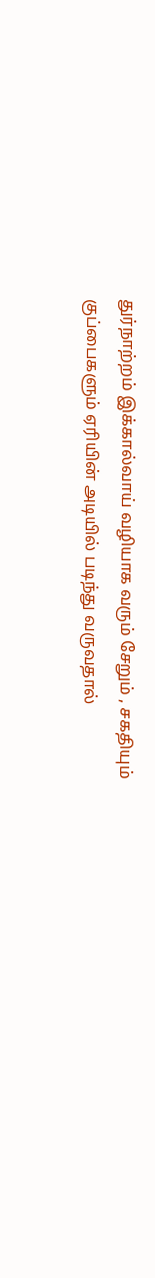துர்நாற்றம் இக்கால்வாய் வழியாக வரும் சேறும் , சகதியும் குப்பைகளும் ஏரியின் அடியில் படிந்து வருவதால்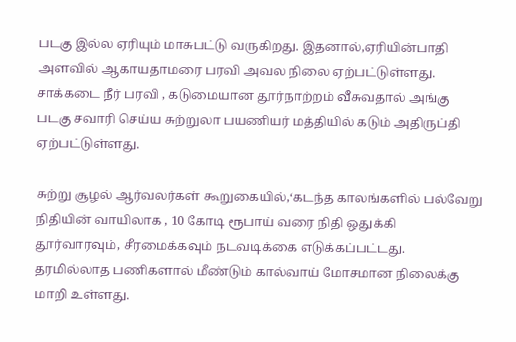படகு இல்ல ஏரியும் மாசுபட்டு வருகிறது. இதனால்,ஏரியின்பாதி அளவில் ஆகாயதாமரை பரவி அவல நிலை ஏற்பட்டுள்ளது. சாக்கடை நீர் பரவி , கடுமையான தூர்நாற்றம் வீசுவதால் அங்கு படகு சவாரி செய்ய சுற்றுலா பயணியர் மத்தியில் கடும் அதிருப்தி ஏற்பட்டுள்ளது.

சுற்று சூழல் ஆர்வலர்கள் கூறுகையில்,‘கடந்த காலங்களில் பல்வேறு நிதியின் வாயிலாக , 10 கோடி ரூபாய் வரை நிதி ஒதுக்கி தூர்வாரவும், சீரமைக்கவும் நடவடிக்கை எடுக்கப்பட்டது. தரமில்லாத பணிகளால் மீண்டும் கால்வாய் மோசமான நிலைக்கு மாறி உள்ளது.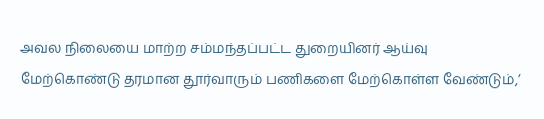அவல நிலையை மாற்ற சம்மந்தப்பட்ட துறையினர் ஆய்வு மேற்கொண்டு தரமான தூர்வாரும் பணிகளை மேற்கொள்ள வேண்டும்,’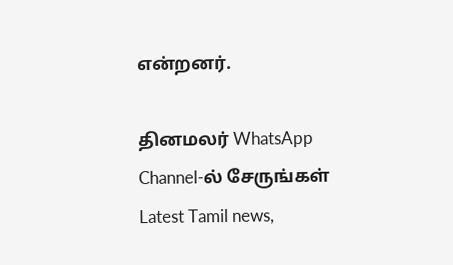என்றனர்.

தினமலர் WhatsApp Channel-ல் சேருங்கள்
Latest Tamil news,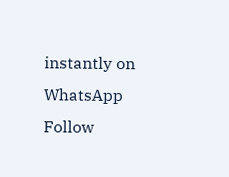instantly on WhatsApp
Follow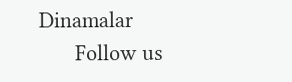Dinamalar
      Follow us